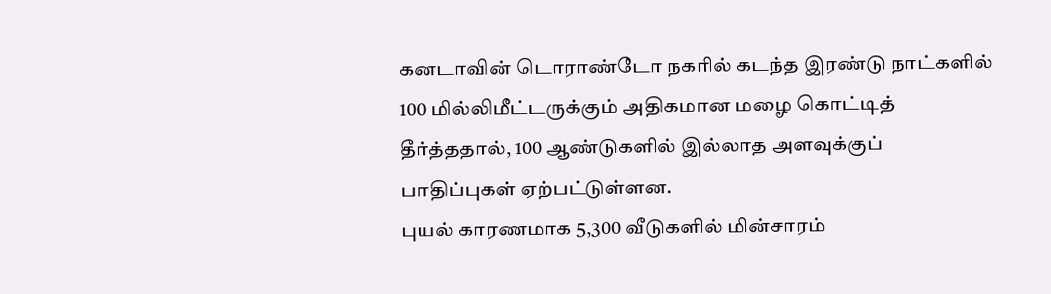கனடாவின் டொராண்டோ நகரில் கடந்த இரண்டு நாட்களில் 100 மில்லிமீட்டருக்கும் அதிகமான மழை கொட்டித் தீர்த்ததால், 100 ஆண்டுகளில் இல்லாத அளவுக்குப் பாதிப்புகள் ஏற்பட்டுள்ளன.
புயல் காரணமாக 5,300 வீடுகளில் மின்சாரம்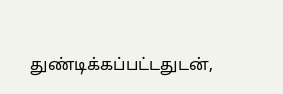துண்டிக்கப்பட்டதுடன்,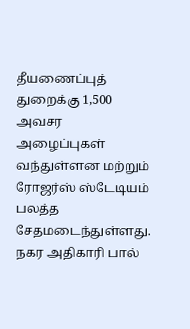தீயணைப்புத் துறைக்கு 1,500 அவசர அழைப்புகள் வந்துள்ளன மற்றும் ரோஜர்ஸ் ஸ்டேடியம் பலத்த சேதமடைந்துள்ளது.
நகர அதிகாரி பால்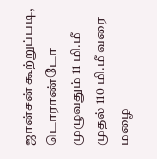ஜான்சன் கூற்றுப்படி, டொராண்டோ முழுவதும் 11 மி.மீ முதல் 110 மி.மீ வரை மழை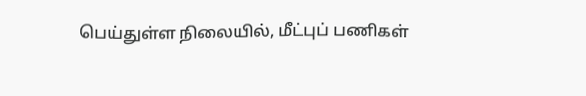பெய்துள்ள நிலையில், மீட்புப் பணிகள்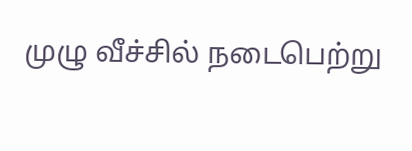முழு வீச்சில் நடைபெற்று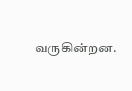வருகின்றன.